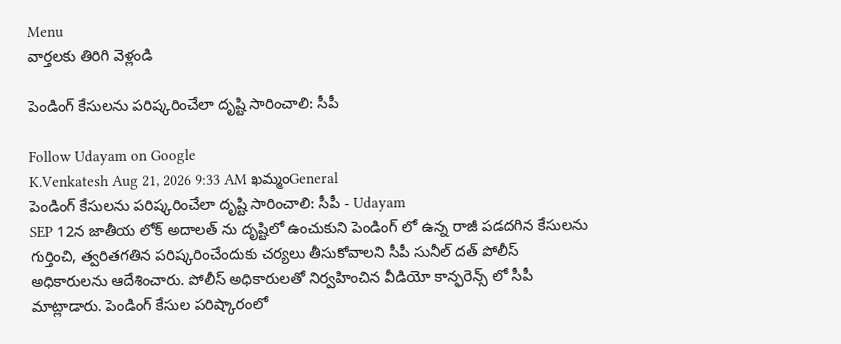Menu
వార్తలకు తిరిగి వెళ్లండి

పెండింగ్ కేసులను పరిష్కరించేలా దృష్టి సారించాలి: సీపీ

Follow Udayam on Google
K.Venkatesh Aug 21, 2026 9:33 AM ఖమ్మంGeneral
పెండింగ్ కేసులను పరిష్కరించేలా దృష్టి సారించాలి: సీపీ - Udayam
SEP 12న జాతీయ లోక్ అదాలత్ ను దృష్టిలో ఉంచుకుని పెండింగ్ లో ఉన్న రాజీ పడదగిన కేసులను గుర్తించి, త్వరితగతిన పరిష్కరించేందుకు చర్యలు తీసుకోవాలని సీపీ సునీల్ దత్ పోలీస్ అధికారులను ఆదేశించారు. పోలీస్ అధికారులతో నిర్వహించిన వీడియో కాన్ఫరెన్స్ లో సీపీ మాట్లాడారు. పెండింగ్ కేసుల పరిష్కారంలో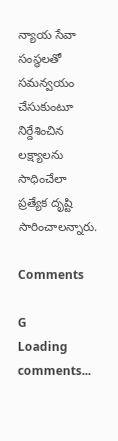న్యాయ సేవా సంస్థలతో సమన్వయం చేసుకుంటూ నిర్దేశించిన లక్ష్యాలను సాధించేలా ప్రత్యేక దృష్టి సారించాలన్నారు.

Comments

G
Loading comments...